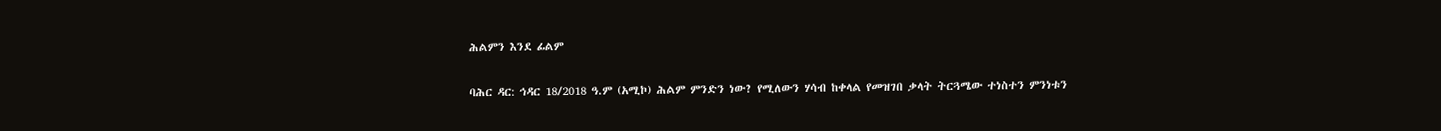ሕልምን እንደ ፊልም

ባሕር ዳር: ኅዳር 18/2018 ዓ.ም (አሚኮ) ሕልም ምንድን ነው? የሚለውን ሃሳብ ከቀላል የመዝገበ ቃላት ትርጓሜው ተነስተን ምንነቱን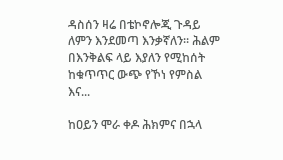ዳስሰን ዛሬ በቴኮኖሎጂ ጉዳይ ለምን እንደመጣ እንቃኛለን። ሕልም በእንቅልፍ ላይ እያለን የሚከሰት ከቁጥጥር ውጭ የኾነ የምስል እና...

ከዐይን ሞራ ቀዶ ሕክምና በኋላ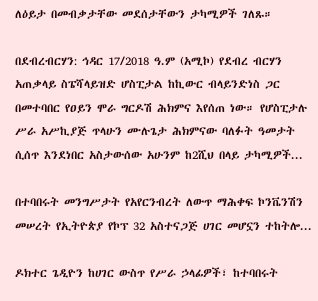ለዕይታ በመብቃታቸው መደሰታቸውን ታካሚዎች ገለጹ።

በደብረብርሃን: ኅዳር 17/2018 ዓ.ም (አሚኮ) የደብረ ብርሃን አጠቃላይ ስፔሻላይዝድ ሆስፒታል ከኪውር ብላይንድነስ ጋር በመተባበር የዐይን ሞራ ግርዶሽ ሕክምና እየሰጠ ነው። የሆስፒታሉ ሥራ አሥኪያጅ ጥላሁን ሙሉጌታ ሕክምናው ባለፉት ዓመታት ሲሰጥ እንደነበር አስታውሰው አሁንም ከ2ሺህ በላይ ታካሚዎች...

በተባበሩት መንግሥታት የአየርንብረት ለውጥ ማሕቀፍ ኮንቬንሽን መሠረት የኢትዮጵያ የኮፕ 32 አስተናጋጅ ሀገር መሆኗን ተከትሎ...

ዶክተር ጌዲዮን ከሀገር ውስጥ የሥራ ኃላፊዎች፣ ከተባበሩት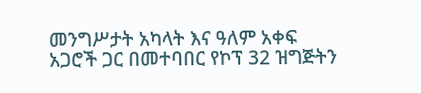መንግሥታት አካላት እና ዓለም አቀፍ አጋሮች ጋር በመተባበር የኮፕ 32 ዝግጅትን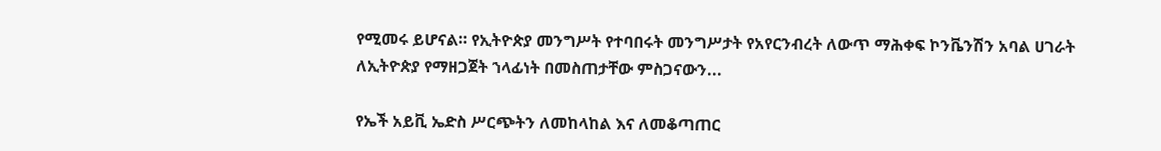የሚመሩ ይሆናል። የኢትዮጵያ መንግሥት የተባበሩት መንግሥታት የአየርንብረት ለውጥ ማሕቀፍ ኮንቬንሽን አባል ሀገራት ለኢትዮጵያ የማዘጋጀት ኀላፊነት በመስጠታቸው ምስጋናውን...

የኤች አይቪ ኤድስ ሥርጭትን ለመከላከል እና ለመቆጣጠር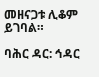መዘናጋቱ ሊቆም ይገባል።

ባሕር ዳር: ኅዳር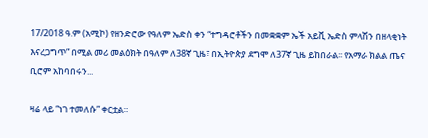17/2018 ዓ.ም (አሚኮ) የዘንድሮው የዓለም ኤድስ ቀን “ተግዳሮቶችን በመቋቋም ኤች አይቪ ኤድስ ምላሽን በዘላቂነት እናረጋግጥ” በሚል መሪ መልዕክት በዓለም ለ38ኛ ጊዜ፣ በኢትዮጵያ ደግሞ ለ37ኛ ጊዜ ይከበራል፡፡ የአማራ ክልል ጤና ቢሮም አከባበሩን...

ዛሬ ላይ “ነገ ተመለሱ” ቀርቷል።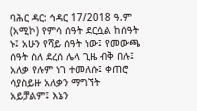ባሕር ዳር: ኅዳር 17/2018 ዓ.ም (አሚኮ) የምሳ ሰዓት ደርሷል ከሰዓት ኑ፤ አሁን የሻይ ሰዓት ነው፤ የመውጫ ሰዓት ስለ ደረሰ ሌላ ጊዜ ብቅ በሉ፤ አለቃ የሉም ነገ ተመለሱ፤ ቀጠሮ ሳያስይዙ አለቃን ማግኘት አይቻልም፤ እኔን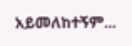አይመለከተኝም...